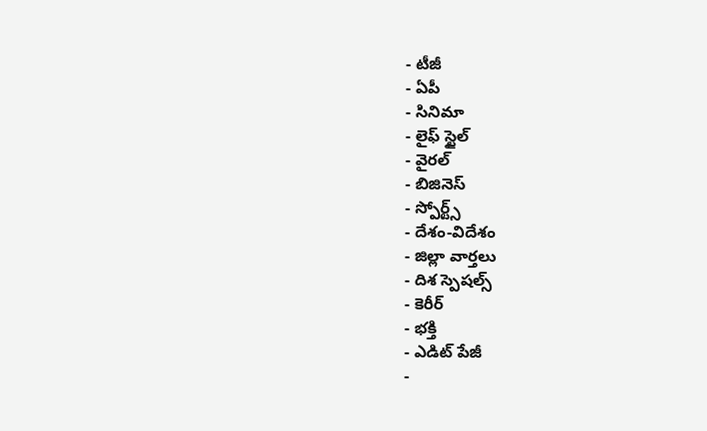- టీజీ
- ఏపీ
- సినిమా
- లైఫ్ స్టైల్
- వైరల్
- బిజినెస్
- స్పోర్ట్స్
- దేశం-విదేశం
- జిల్లా వార్తలు
- దిశ స్పెషల్స్
- కెరీర్
- భక్తి
- ఎడిట్ పేజీ
-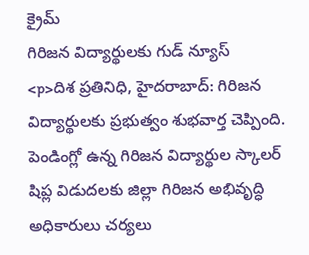క్రైమ్
గిరిజన విద్యార్థులకు గుడ్ న్యూస్
<p>దిశ ప్రతినిధి, హైదరాబాద్: గిరిజన విద్యార్థులకు ప్రభుత్వం శుభవార్త చెప్పింది. పెండింగ్లో ఉన్న గిరిజన విద్యార్థుల స్కాలర్ షిప్ల విడుదలకు జిల్లా గిరిజన అభివృద్ధి అధికారులు చర్యలు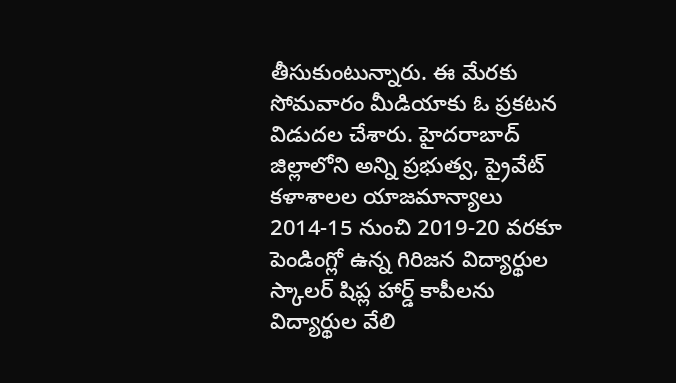తీసుకుంటున్నారు. ఈ మేరకు సోమవారం మీడియాకు ఓ ప్రకటన విడుదల చేశారు. హైదరాబాద్ జిల్లాలోని అన్ని ప్రభుత్వ, ప్రైవేట్ కళాశాలల యాజమాన్యాలు 2014-15 నుంచి 2019-20 వరకూ పెండింగ్లో ఉన్న గిరిజన విద్యార్థుల స్కాలర్ షిప్ల హార్డ్ కాపీలను విద్యార్థుల వేలి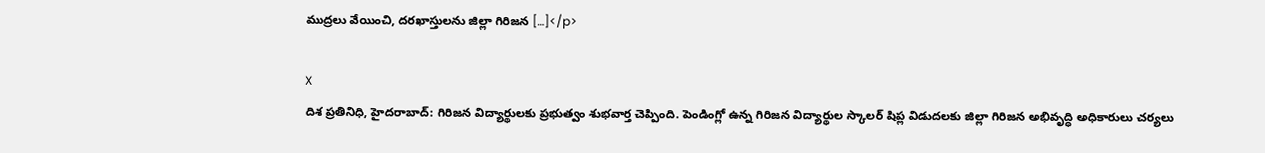ముద్రలు వేయించి, దరఖాస్తులను జిల్లా గిరిజన […]</p>

X
దిశ ప్రతినిధి, హైదరాబాద్: గిరిజన విద్యార్థులకు ప్రభుత్వం శుభవార్త చెప్పింది. పెండింగ్లో ఉన్న గిరిజన విద్యార్థుల స్కాలర్ షిప్ల విడుదలకు జిల్లా గిరిజన అభివృద్ధి అధికారులు చర్యలు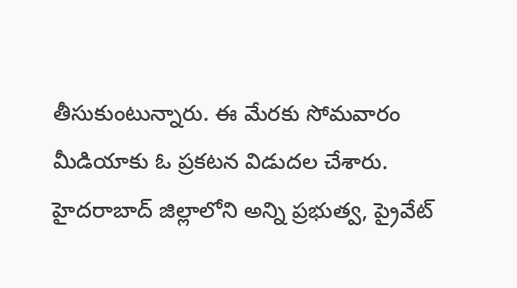తీసుకుంటున్నారు. ఈ మేరకు సోమవారం మీడియాకు ఓ ప్రకటన విడుదల చేశారు.
హైదరాబాద్ జిల్లాలోని అన్ని ప్రభుత్వ, ప్రైవేట్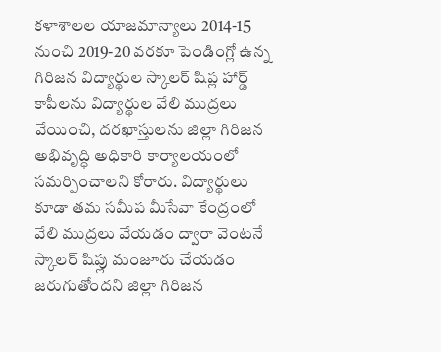కళాశాలల యాజమాన్యాలు 2014-15 నుంచి 2019-20 వరకూ పెండింగ్లో ఉన్న గిరిజన విద్యార్థుల స్కాలర్ షిప్ల హార్డ్ కాపీలను విద్యార్థుల వేలి ముద్రలు వేయించి, దరఖాస్తులను జిల్లా గిరిజన అభివృద్ధి అధికారి కార్యాలయంలో సమర్పించాలని కోరారు. విద్యార్థులు కూడా తమ సమీప మీసేవా కేంద్రంలో వేలి ముద్రలు వేయడం ద్వారా వెంటనే స్కాలర్ షిప్లు మంజూరు చేయడం జరుగుతోందని జిల్లా గిరిజన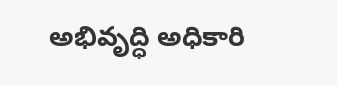అభివృద్ధి అధికారి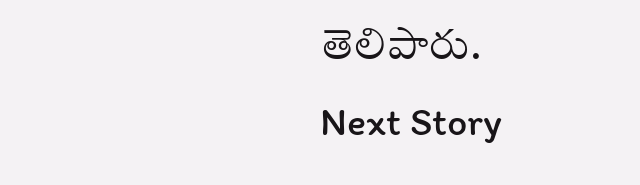తెలిపారు.
Next Story